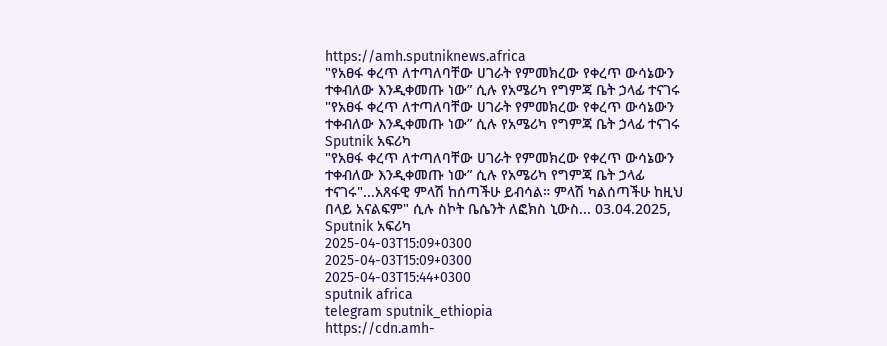https://amh.sputniknews.africa
"የአፀፋ ቀረጥ ለተጣለባቸው ሀገራት የምመክረው የቀረጥ ውሳኔውን ተቀብለው እንዲቀመጡ ነው” ሲሉ የአሜሪካ የግምጃ ቤት ኃላፊ ተናገሩ
"የአፀፋ ቀረጥ ለተጣለባቸው ሀገራት የምመክረው የቀረጥ ውሳኔውን ተቀብለው እንዲቀመጡ ነው” ሲሉ የአሜሪካ የግምጃ ቤት ኃላፊ ተናገሩ
Sputnik አፍሪካ
"የአፀፋ ቀረጥ ለተጣለባቸው ሀገራት የምመክረው የቀረጥ ውሳኔውን ተቀብለው እንዲቀመጡ ነው” ሲሉ የአሜሪካ የግምጃ ቤት ኃላፊ ተናገሩ"...አጸፋዊ ምላሽ ከሰጣችሁ ይብሳል። ምላሽ ካልሰጣችሁ ከዚህ በላይ አናልፍም" ሲሉ ስኮት ቤሴንት ለፎክስ ኒውስ... 03.04.2025, Sputnik አፍሪካ
2025-04-03T15:09+0300
2025-04-03T15:09+0300
2025-04-03T15:44+0300
sputnik africa
telegram sputnik_ethiopia
https://cdn.amh-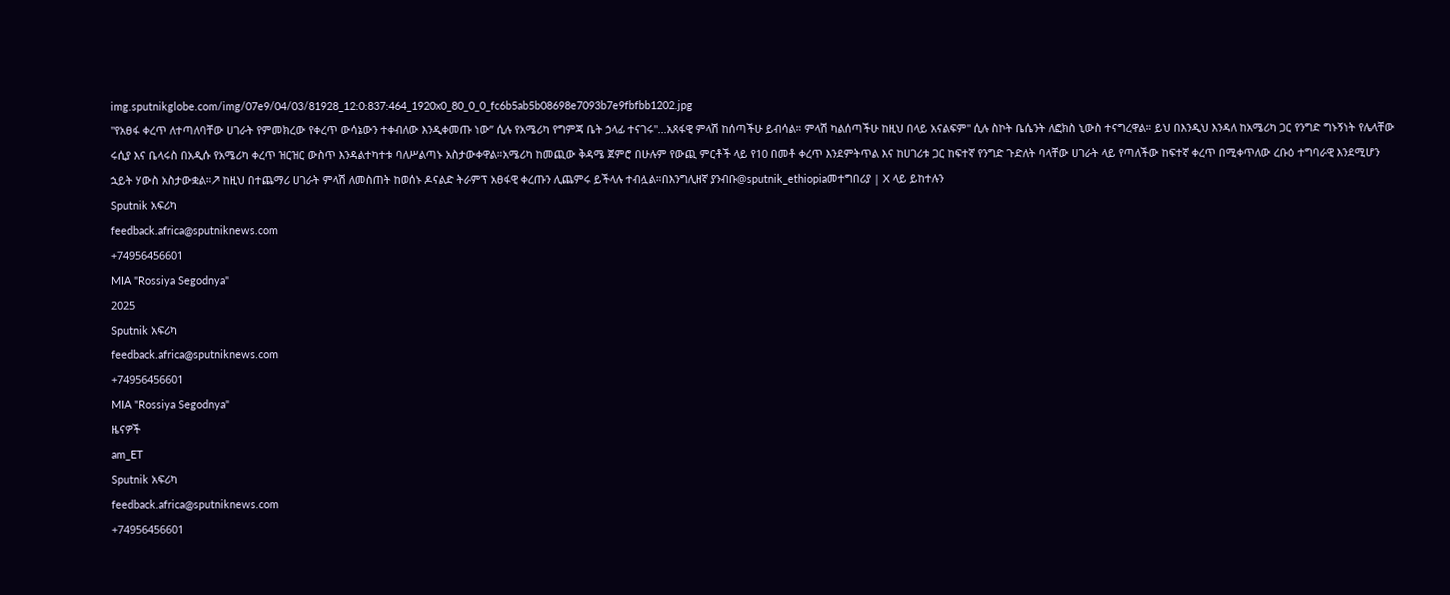img.sputnikglobe.com/img/07e9/04/03/81928_12:0:837:464_1920x0_80_0_0_fc6b5ab5b08698e7093b7e9fbfbb1202.jpg
"የአፀፋ ቀረጥ ለተጣለባቸው ሀገራት የምመክረው የቀረጥ ውሳኔውን ተቀብለው እንዲቀመጡ ነው” ሲሉ የአሜሪካ የግምጃ ቤት ኃላፊ ተናገሩ"...አጸፋዊ ምላሽ ከሰጣችሁ ይብሳል። ምላሽ ካልሰጣችሁ ከዚህ በላይ አናልፍም" ሲሉ ስኮት ቤሴንት ለፎክስ ኒውስ ተናግረዋል። ይህ በእንዲህ እንዳለ ከአሜሪካ ጋር የንግድ ግኑኝነት የሌላቸው ሩሲያ እና ቤላሩስ በአዲሱ የአሜሪካ ቀረጥ ዝርዝር ውስጥ እንዳልተካተቱ ባለሥልጣኑ አስታውቀዋል።አሜሪካ ከመጪው ቅዳሜ ጀምሮ በሁሉም የውጪ ምርቶች ላይ የ10 በመቶ ቀረጥ እንደምትጥል እና ከሀገሪቱ ጋር ከፍተኛ የንግድ ጉድለት ባላቸው ሀገራት ላይ የጣለችው ከፍተኛ ቀረጥ በሚቀጥለው ረቡዕ ተግባራዊ እንደሚሆን ኋይት ሃውስ አስታውቋል።↗ ከዚህ በተጨማሪ ሀገራት ምላሽ ለመስጠት ከወሰኑ ዶናልድ ትራምፕ አፀፋዊ ቀረጡን ሊጨምሩ ይችላሉ ተብሏል።በእንግሊዘኛ ያንብቡ@sputnik_ethiopiaመተግበሪያ | X ላይ ይከተሉን
Sputnik አፍሪካ
feedback.africa@sputniknews.com
+74956456601
MIA "Rossiya Segodnya"
2025
Sputnik አፍሪካ
feedback.africa@sputniknews.com
+74956456601
MIA "Rossiya Segodnya"
ዜናዎች
am_ET
Sputnik አፍሪካ
feedback.africa@sputniknews.com
+74956456601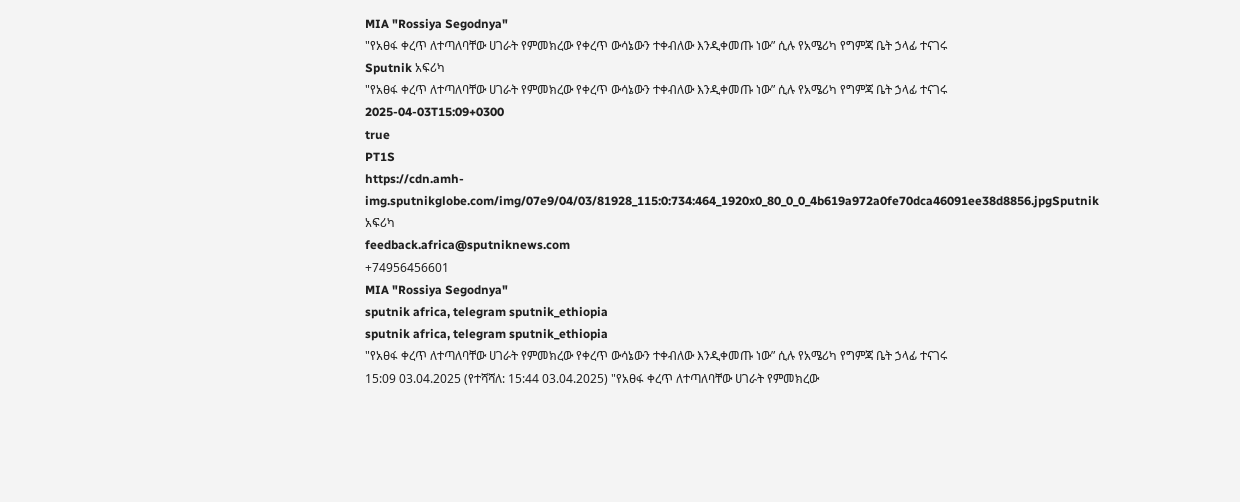MIA "Rossiya Segodnya"
"የአፀፋ ቀረጥ ለተጣለባቸው ሀገራት የምመክረው የቀረጥ ውሳኔውን ተቀብለው እንዲቀመጡ ነው” ሲሉ የአሜሪካ የግምጃ ቤት ኃላፊ ተናገሩ
Sputnik አፍሪካ
"የአፀፋ ቀረጥ ለተጣለባቸው ሀገራት የምመክረው የቀረጥ ውሳኔውን ተቀብለው እንዲቀመጡ ነው” ሲሉ የአሜሪካ የግምጃ ቤት ኃላፊ ተናገሩ
2025-04-03T15:09+0300
true
PT1S
https://cdn.amh-img.sputnikglobe.com/img/07e9/04/03/81928_115:0:734:464_1920x0_80_0_0_4b619a972a0fe70dca46091ee38d8856.jpgSputnik አፍሪካ
feedback.africa@sputniknews.com
+74956456601
MIA "Rossiya Segodnya"
sputnik africa, telegram sputnik_ethiopia
sputnik africa, telegram sputnik_ethiopia
"የአፀፋ ቀረጥ ለተጣለባቸው ሀገራት የምመክረው የቀረጥ ውሳኔውን ተቀብለው እንዲቀመጡ ነው” ሲሉ የአሜሪካ የግምጃ ቤት ኃላፊ ተናገሩ
15:09 03.04.2025 (የተሻሻለ: 15:44 03.04.2025) "የአፀፋ ቀረጥ ለተጣለባቸው ሀገራት የምመክረው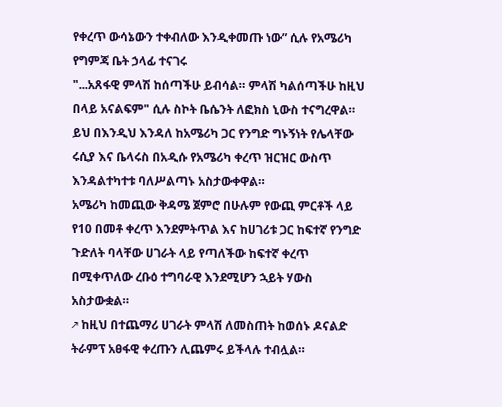የቀረጥ ውሳኔውን ተቀብለው እንዲቀመጡ ነው” ሲሉ የአሜሪካ የግምጃ ቤት ኃላፊ ተናገሩ
"...አጸፋዊ ምላሽ ከሰጣችሁ ይብሳል። ምላሽ ካልሰጣችሁ ከዚህ በላይ አናልፍም" ሲሉ ስኮት ቤሴንት ለፎክስ ኒውስ ተናግረዋል።
ይህ በእንዲህ እንዳለ ከአሜሪካ ጋር የንግድ ግኑኝነት የሌላቸው ሩሲያ እና ቤላሩስ በአዲሱ የአሜሪካ ቀረጥ ዝርዝር ውስጥ እንዳልተካተቱ ባለሥልጣኑ አስታውቀዋል።
አሜሪካ ከመጪው ቅዳሜ ጀምሮ በሁሉም የውጪ ምርቶች ላይ የ10 በመቶ ቀረጥ እንደምትጥል እና ከሀገሪቱ ጋር ከፍተኛ የንግድ ጉድለት ባላቸው ሀገራት ላይ የጣለችው ከፍተኛ ቀረጥ በሚቀጥለው ረቡዕ ተግባራዊ እንደሚሆን ኋይት ሃውስ አስታውቋል።
↗ ከዚህ በተጨማሪ ሀገራት ምላሽ ለመስጠት ከወሰኑ ዶናልድ ትራምፕ አፀፋዊ ቀረጡን ሊጨምሩ ይችላሉ ተብሏል።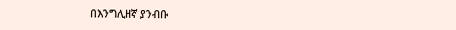በእንግሊዘኛ ያንብቡ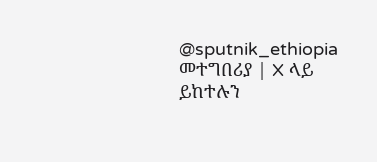@sputnik_ethiopia
መተግበሪያ | X ላይ ይከተሉን